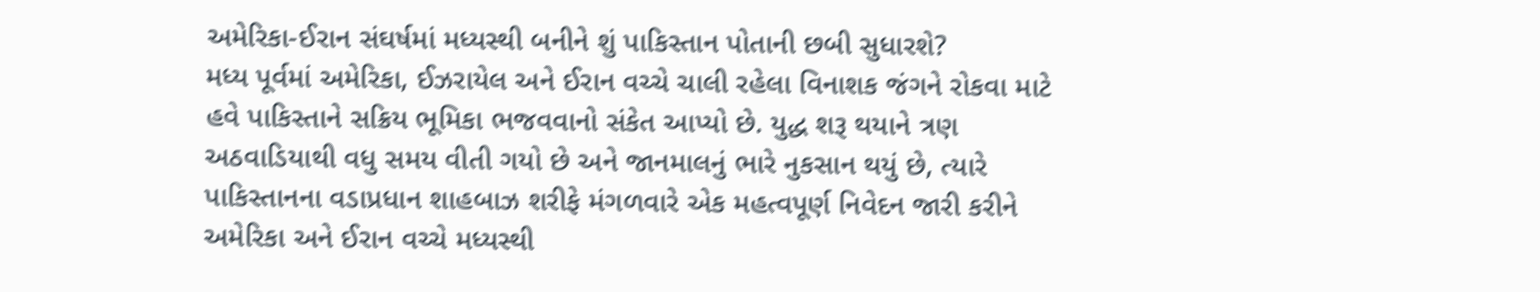અમેરિકા-ઈરાન સંઘર્ષમાં મધ્યસ્થી બનીને શું પાકિસ્તાન પોતાની છબી સુધારશે?
મધ્ય પૂર્વમાં અમેરિકા, ઈઝરાયેલ અને ઈરાન વચ્ચે ચાલી રહેલા વિનાશક જંગને રોકવા માટે હવે પાકિસ્તાને સક્રિય ભૂમિકા ભજવવાનો સંકેત આપ્યો છે. યુદ્ધ શરૂ થયાને ત્રણ અઠવાડિયાથી વધુ સમય વીતી ગયો છે અને જાનમાલનું ભારે નુકસાન થયું છે, ત્યારે પાકિસ્તાનના વડાપ્રધાન શાહબાઝ શરીફે મંગળવારે એક મહત્વપૂર્ણ નિવેદન જારી કરીને અમેરિકા અને ઈરાન વચ્ચે મધ્યસ્થી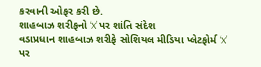કરવાની ઓફર કરી છે.
શાહબાઝ શરીફનો ‘X’ પર શાંતિ સંદેશ
વડાપ્રધાન શાહબાઝ શરીફે સોશિયલ મીડિયા પ્લેટફોર્મ ‘X’ પર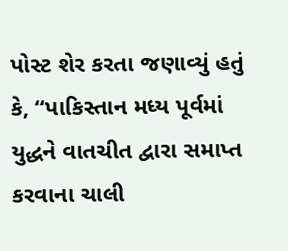પોસ્ટ શેર કરતા જણાવ્યું હતું કે, “પાકિસ્તાન મધ્ય પૂર્વમાં યુદ્ધને વાતચીત દ્વારા સમાપ્ત કરવાના ચાલી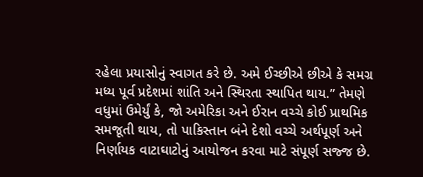રહેલા પ્રયાસોનું સ્વાગત કરે છે. અમે ઈચ્છીએ છીએ કે સમગ્ર મધ્ય પૂર્વ પ્રદેશમાં શાંતિ અને સ્થિરતા સ્થાપિત થાય.” તેમણે વધુમાં ઉમેર્યું કે, જો અમેરિકા અને ઈરાન વચ્ચે કોઈ પ્રાથમિક સમજૂતી થાય, તો પાકિસ્તાન બંને દેશો વચ્ચે અર્થપૂર્ણ અને નિર્ણાયક વાટાઘાટોનું આયોજન કરવા માટે સંપૂર્ણ સજ્જ છે.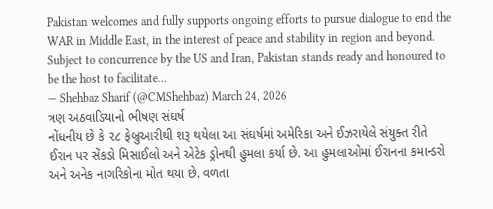Pakistan welcomes and fully supports ongoing efforts to pursue dialogue to end the WAR in Middle East, in the interest of peace and stability in region and beyond. Subject to concurrence by the US and Iran, Pakistan stands ready and honoured to be the host to facilitate…
— Shehbaz Sharif (@CMShehbaz) March 24, 2026
ત્રણ અઠવાડિયાનો ભીષણ સંઘર્ષ
નોંધનીય છે કે ૨૮ ફેબ્રુઆરીથી શરૂ થયેલા આ સંઘર્ષમાં અમેરિકા અને ઈઝરાયેલે સંયુક્ત રીતે ઈરાન પર સેંકડો મિસાઈલો અને એટેક ડ્રોનથી હુમલા કર્યા છે. આ હુમલાઓમાં ઈરાનના કમાન્ડરો અને અનેક નાગરિકોના મોત થયા છે. વળતા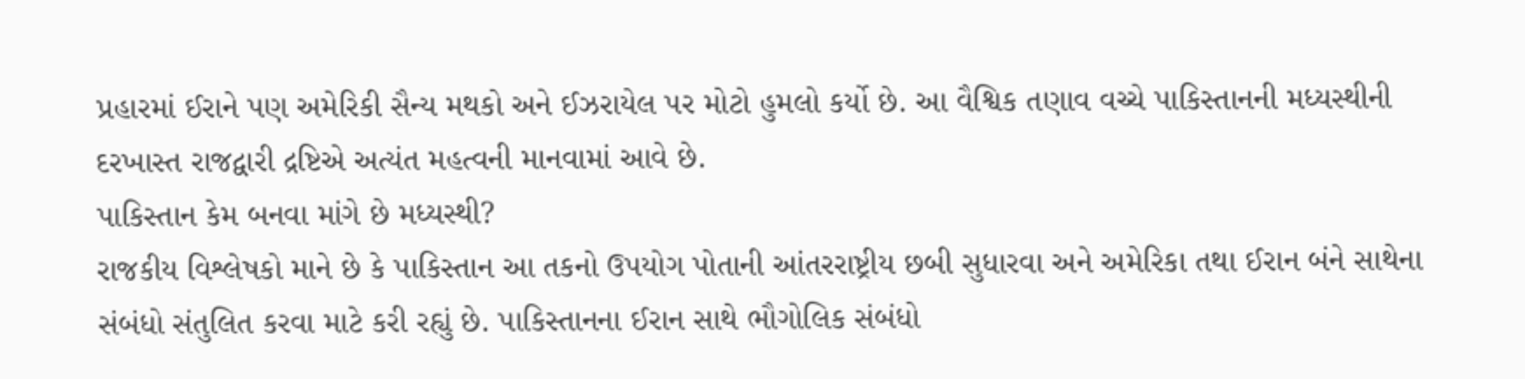પ્રહારમાં ઈરાને પણ અમેરિકી સૈન્ય મથકો અને ઈઝરાયેલ પર મોટો હુમલો કર્યો છે. આ વૈશ્વિક તણાવ વચ્ચે પાકિસ્તાનની મધ્યસ્થીની દરખાસ્ત રાજદ્વારી દ્રષ્ટિએ અત્યંત મહત્વની માનવામાં આવે છે.
પાકિસ્તાન કેમ બનવા માંગે છે મધ્યસ્થી?
રાજકીય વિશ્લેષકો માને છે કે પાકિસ્તાન આ તકનો ઉપયોગ પોતાની આંતરરાષ્ટ્રીય છબી સુધારવા અને અમેરિકા તથા ઈરાન બંને સાથેના સંબંધો સંતુલિત કરવા માટે કરી રહ્યું છે. પાકિસ્તાનના ઈરાન સાથે ભૌગોલિક સંબંધો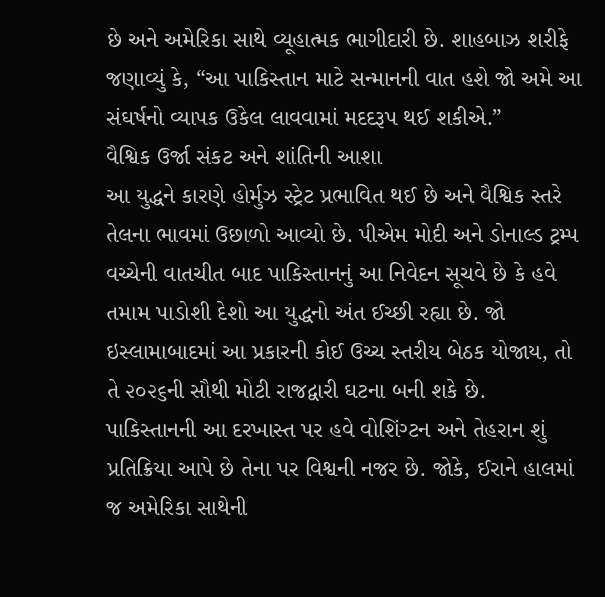છે અને અમેરિકા સાથે વ્યૂહાત્મક ભાગીદારી છે. શાહબાઝ શરીફે જણાવ્યું કે, “આ પાકિસ્તાન માટે સન્માનની વાત હશે જો અમે આ સંઘર્ષનો વ્યાપક ઉકેલ લાવવામાં મદદરૂપ થઈ શકીએ.”
વૈશ્વિક ઉર્જા સંકટ અને શાંતિની આશા
આ યુદ્ધને કારણે હોર્મુઝ સ્ટ્રેટ પ્રભાવિત થઈ છે અને વૈશ્વિક સ્તરે તેલના ભાવમાં ઉછાળો આવ્યો છે. પીએમ મોદી અને ડોનાલ્ડ ટ્રમ્પ વચ્ચેની વાતચીત બાદ પાકિસ્તાનનું આ નિવેદન સૂચવે છે કે હવે તમામ પાડોશી દેશો આ યુદ્ધનો અંત ઈચ્છી રહ્યા છે. જો ઇસ્લામાબાદમાં આ પ્રકારની કોઈ ઉચ્ચ સ્તરીય બેઠક યોજાય, તો તે ૨૦૨૬ની સૌથી મોટી રાજદ્વારી ઘટના બની શકે છે.
પાકિસ્તાનની આ દરખાસ્ત પર હવે વોશિંગ્ટન અને તેહરાન શું પ્રતિક્રિયા આપે છે તેના પર વિશ્વની નજર છે. જોકે, ઈરાને હાલમાં જ અમેરિકા સાથેની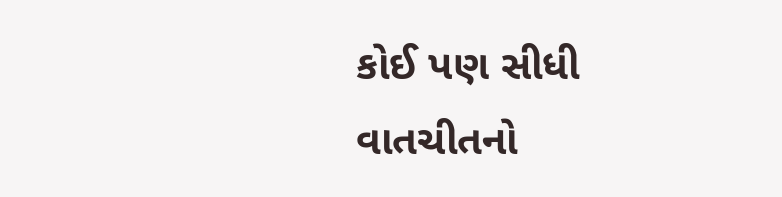કોઈ પણ સીધી વાતચીતનો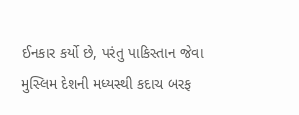ઈનકાર કર્યો છે, પરંતુ પાકિસ્તાન જેવા મુસ્લિમ દેશની મધ્યસ્થી કદાચ બરફ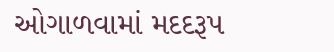ઓગાળવામાં મદદરૂપ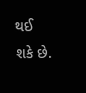થઈ શકે છે.